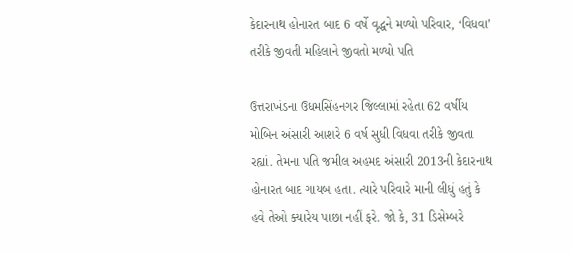કેદારનાથ હોનારત બાદ 6 વર્ષે વૃદ્ધને મળ્યો પરિવાર, ‘વિધવા’ તરીકે જીવતી મહિલાને જીવતો મળ્યો પતિ

ઉત્તરાખંડના ઉધમસિંહનગર જિલ્લામાં રહેતા 62 વર્ષીય મોબિન અંસારી આશરે 6 વર્ષ સુધી વિધવા તરીકે જીવતા રહ્યાં. તેમના પતિ જમીલ અહમદ અંસારી 2013ની કેદારનાથ હોનારત બાદ ગાયબ હતા. ત્યારે પરિવારે માની લીધું હતું કે હવે તેઓ ક્યારેય પાછા નહીં ફરે. જો કે, 31 ડિસેમ્બરે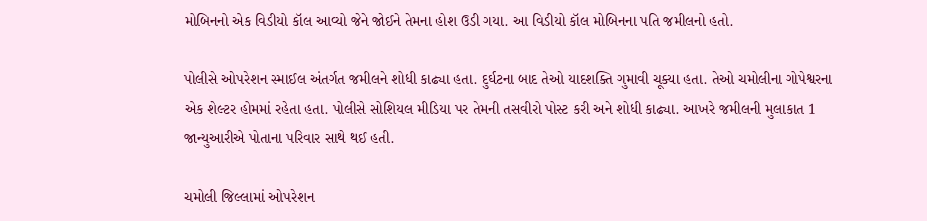મોબિનનો એક વિડીયો કૉલ આવ્યો જેને જોઈને તેમના હોશ ઉડી ગયા. આ વિડીયો કૉલ મોબિનના પતિ જમીલનો હતો.

પોલીસે ઓપરેશન સ્માઈલ અંતર્ગત જમીલને શોધી કાઢ્યા હતા. દુર્ઘટના બાદ તેઓ યાદશક્તિ ગુમાવી ચૂક્યા હતા. તેઓ ચમોલીના ગોપેશ્વરના એક શેલ્ટર હોમમાં રહેતા હતા. પોલીસે સોશિયલ મીડિયા પર તેમની તસવીરો પોસ્ટ કરી અને શોધી કાઢ્યા. આખરે જમીલની મુલાકાત 1 જાન્યુઆરીએ પોતાના પરિવાર સાથે થઈ હતી.

ચમોલી જિલ્લામાં ઓપરેશન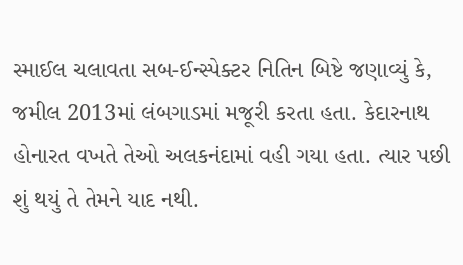સ્માઈલ ચલાવતા સબ-ઈન્સ્પેક્ટર નિતિન બિષ્ટે જણાવ્યું કે, જમીલ 2013માં લંબગાડમાં મજૂરી કરતા હતા. કેદારનાથ હોનારત વખતે તેઓ અલકનંદામાં વહી ગયા હતા. ત્યાર પછી શું થયું તે તેમને યાદ નથી.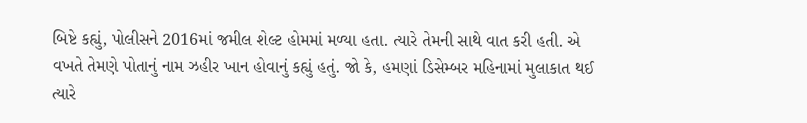બિષ્ટે કહ્યું, પોલીસને 2016માં જમીલ શેલ્ટ હોમમાં મળ્યા હતા. ત્યારે તેમની સાથે વાત કરી હતી. એ વખતે તેમણે પોતાનું નામ ઝહીર ખાન હોવાનું કહ્યું હતું. જો કે, હમણાં ડિસેમ્બર મહિનામાં મુલાકાત થઈ ત્યારે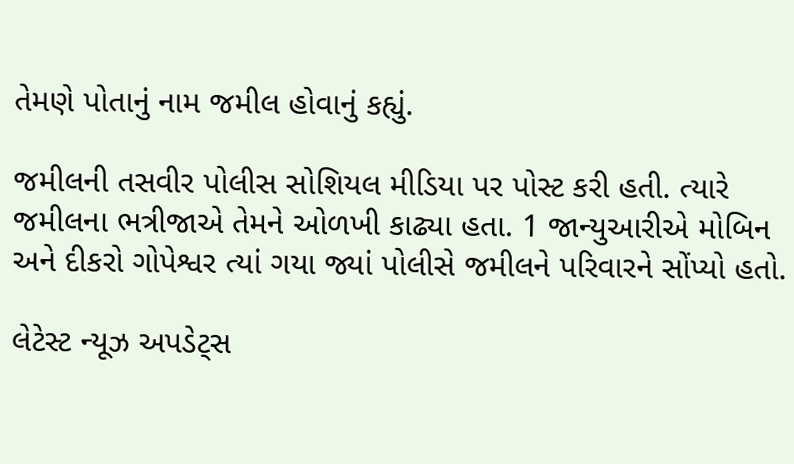તેમણે પોતાનું નામ જમીલ હોવાનું કહ્યું.

જમીલની તસવીર પોલીસ સોશિયલ મીડિયા પર પોસ્ટ કરી હતી. ત્યારે જમીલના ભત્રીજાએ તેમને ઓળખી કાઢ્યા હતા. 1 જાન્યુઆરીએ મોબિન અને દીકરો ગોપેશ્વર ત્યાં ગયા જ્યાં પોલીસે જમીલને પરિવારને સોંપ્યો હતો.

લેટેસ્ટ ન્યૂઝ અપડેટ્સ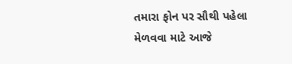તમારા ફોન પર સૌથી પહેલા મેળવવા માટે આજે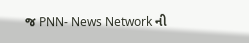જ PNN- News Network ની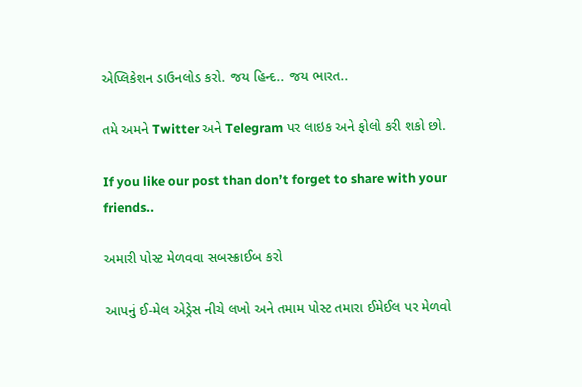એપ્લિકેશન ડાઉનલોડ કરો. જય હિન્દ.. જય ભારત..

તમે અમને Twitter અને Telegram પર લાઇક અને ફોલો કરી શકો છો.

If you like our post than don’t forget to share with your friends..

અમારી પોસ્ટ મેળવવા સબસ્ક્રાઈબ કરો

આપનું ઈ-મેલ એડ્રેસ નીચે લખો અને તમામ પોસ્ટ તમારા ઈમેઈલ પર મેળવો